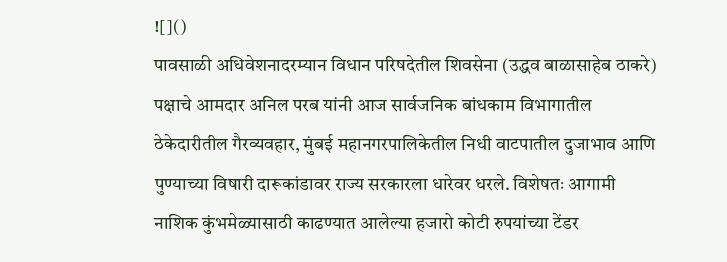![]()
पावसाळी अधिवेशनादरम्यान विधान परिषदेतील शिवसेना (उद्धव बाळासाहेब ठाकरे) पक्षाचे आमदार अनिल परब यांनी आज सार्वजनिक बांधकाम विभागातील ठेकेदारीतील गैरव्यवहार, मुंबई महानगरपालिकेतील निधी वाटपातील दुजाभाव आणि पुण्याच्या विषारी दारूकांडावर राज्य सरकारला धारेवर धरले. विशेषतः आगामी नाशिक कुंभमेळ्यासाठी काढण्यात आलेल्या हजारो कोटी रुपयांच्या टेंडर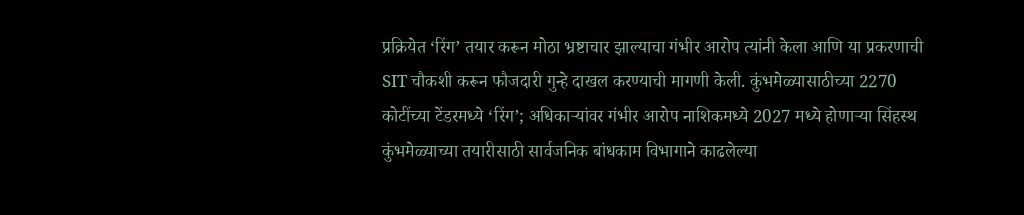प्रक्रियेत ‘रिंग’ तयार करून मोठा भ्रष्टाचार झाल्याचा गंभीर आरोप त्यांनी केला आणि या प्रकरणाची SIT चौकशी करून फौजदारी गुन्हे दाखल करण्याची मागणी केली. कुंभमेळ्यासाठीच्या 2270 कोटींच्या टेंडरमध्ये ‘रिंग’; अधिकाऱ्यांवर गंभीर आरोप नाशिकमध्ये 2027 मध्ये होणाऱ्या सिंहस्थ कुंभमेळ्याच्या तयारीसाठी सार्वजनिक बांधकाम विभागाने काढलेल्या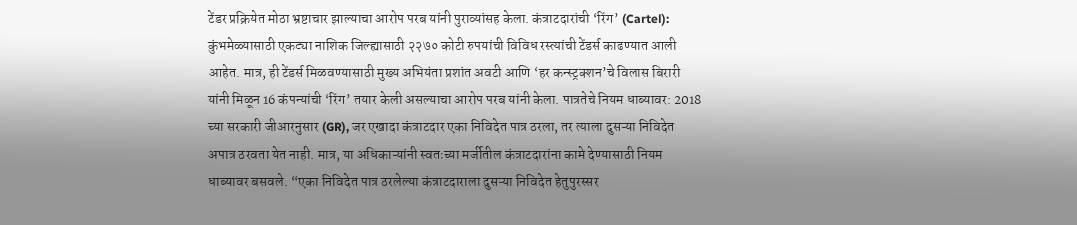टेंडर प्रक्रियेत मोठा भ्रष्टाचार झाल्याचा आरोप परब यांनी पुराव्यांसह केला. कंत्राटदारांची ‘रिंग’ (Cartel): कुंभमेळ्यासाठी एकट्या नाशिक जिल्ह्यासाठी २२७० कोटी रुपयांची विविध रस्त्यांची टेंडर्स काढण्यात आली आहेत. मात्र, ही टेंडर्स मिळवण्यासाठी मुख्य अभियंता प्रशांत अवटी आणि ‘हर कन्स्ट्रक्शन’चे विलास बिरारी यांनी मिळून 16 कंपन्यांची ‘रिंग’ तयार केली असल्याचा आरोप परब यांनी केला. पात्रतेचे नियम धाब्यावर: 2018 च्या सरकारी जीआरनुसार (GR), जर एखादा कंत्राटदार एका निविदेत पात्र ठरला, तर त्याला दुसऱ्या निविदेत अपात्र ठरवता येत नाही. मात्र, या अधिकाऱ्यांनी स्वतःच्या मर्जीतील कंत्राटदारांना कामे देण्यासाठी नियम धाब्यावर बसवले. “एका निविदेत पात्र ठरलेल्या कंत्राटदाराला दुसऱ्या निविदेत हेतुपुरस्सर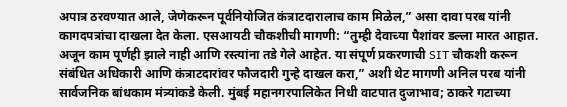अपात्र ठरवण्यात आले, जेणेकरून पूर्वनियोजित कंत्राटदारालाच काम मिळेल,” असा दावा परब यांनी कागदपत्रांचा दाखला देत केला. एसआयटी चौकशीची मागणी: “तुम्ही देवाच्या पैशांवर डल्ला मारत आहात. अजून काम पूर्णही झाले नाही आणि रस्त्यांना तडे गेले आहेत. या संपूर्ण प्रकरणाची SIT चौकशी करून संबंधित अधिकारी आणि कंत्राटदारांवर फौजदारी गुन्हे दाखल करा,” अशी थेट मागणी अनिल परब यांनी सार्वजनिक बांधकाम मंत्र्यांकडे केली. मुंबई महानगरपालिकेत निधी वाटपात दुजाभाव; ठाकरे गटाच्या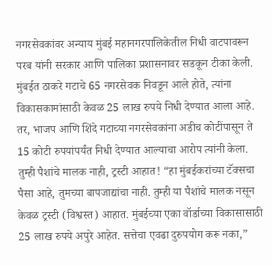नगरसेवकांवर अन्याय मुंबई महानगरपालिकेतील निधी वाटपावरून परब यांनी सरकार आणि पालिका प्रशासनावर सडकून टीका केली. मुंबईत ठाकरे गटाचे 65 नगरसेवक निवडून आले होते, त्यांना विकासकामांसाठी केवळ 25 लाख रुपये निधी देण्यात आला आहे. तर, भाजप आणि शिंदे गटाच्या नगरसेवकांना अडीच कोटींपासून ते 15 कोटी रुपयांपर्यंत निधी देण्यात आल्याचा आरोप त्यांनी केला. तुम्ही पैशांचे मालक नाही, ट्रस्टी आहात! “हा मुंबईकरांच्या टॅक्सचा पैसा आहे, तुमच्या बापजाद्यांचा नाही. तुम्ही या पैशांचे मालक नसून केवळ ट्रस्टी (विश्वस्त) आहात. मुंबईच्या एका वॉर्डाच्या विकासासाठी 25 लाख रुपये अपुरे आहेत. सत्तेचा एवढा दुरुपयोग करू नका,”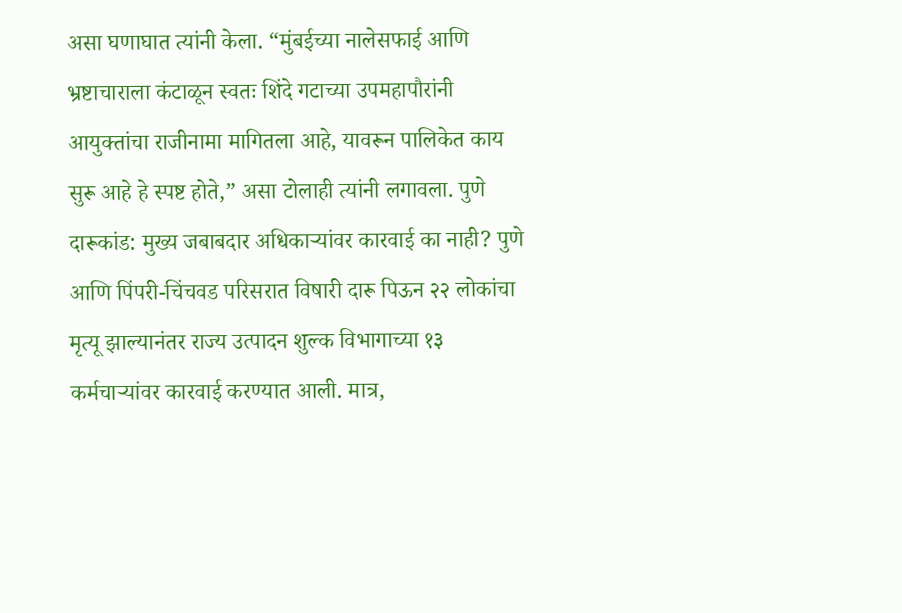असा घणाघात त्यांनी केला. “मुंबईच्या नालेसफाई आणि भ्रष्टाचाराला कंटाळून स्वतः शिंदे गटाच्या उपमहापौरांनी आयुक्तांचा राजीनामा मागितला आहे, यावरून पालिकेत काय सुरू आहे हे स्पष्ट होते,” असा टोलाही त्यांनी लगावला. पुणे दारूकांड: मुख्य जबाबदार अधिकाऱ्यांवर कारवाई का नाही? पुणे आणि पिंपरी-चिंचवड परिसरात विषारी दारू पिऊन २२ लोकांचा मृत्यू झाल्यानंतर राज्य उत्पादन शुल्क विभागाच्या १३ कर्मचाऱ्यांवर कारवाई करण्यात आली. मात्र,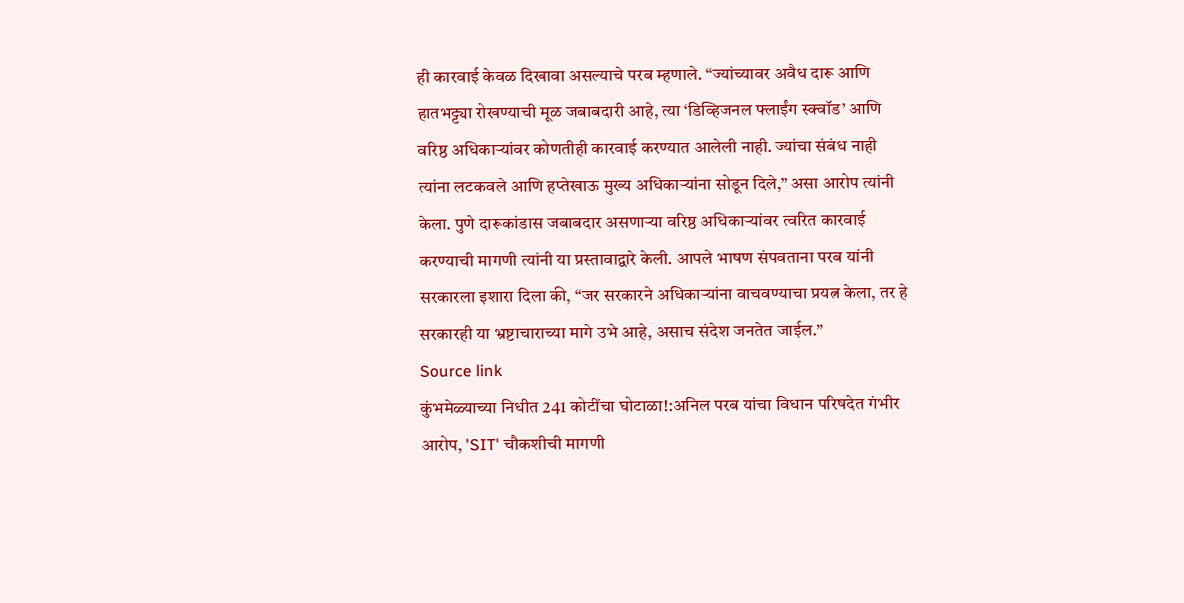ही कारवाई केवळ दिखावा असल्याचे परब म्हणाले. “ज्यांच्यावर अवैध दारू आणि हातभट्ट्या रोखण्याची मूळ जबाबदारी आहे, त्या ‘डिव्हिजनल फ्लाईंग स्क्वॉड’ आणि वरिष्ठ अधिकाऱ्यांवर कोणतीही कारवाई करण्यात आलेली नाही. ज्यांचा संबंध नाही त्यांना लटकवले आणि हप्तेखाऊ मुख्य अधिकाऱ्यांना सोडून दिले,” असा आरोप त्यांनी केला. पुणे दारूकांडास जबाबदार असणाऱ्या वरिष्ठ अधिकाऱ्यांवर त्वरित कारवाई करण्याची मागणी त्यांनी या प्रस्तावाद्वारे केली. आपले भाषण संपवताना परब यांनी सरकारला इशारा दिला की, “जर सरकारने अधिकाऱ्यांना वाचवण्याचा प्रयत्न केला, तर हे सरकारही या भ्रष्टाचाराच्या मागे उभे आहे, असाच संदेश जनतेत जाईल.”
Source link
कुंभमेळ्याच्या निधीत 241 कोटींचा घोटाळा!:अनिल परब यांचा विधान परिषदेत गंभीर आरोप, 'SIT' चौकशीची मागणी